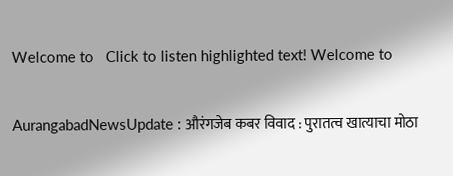Welcome to   Click to listen highlighted text! Welcome to

AurangabadNewsUpdate : औरंगजेब कबर विवाद : पुरातत्व खात्याचा मोठा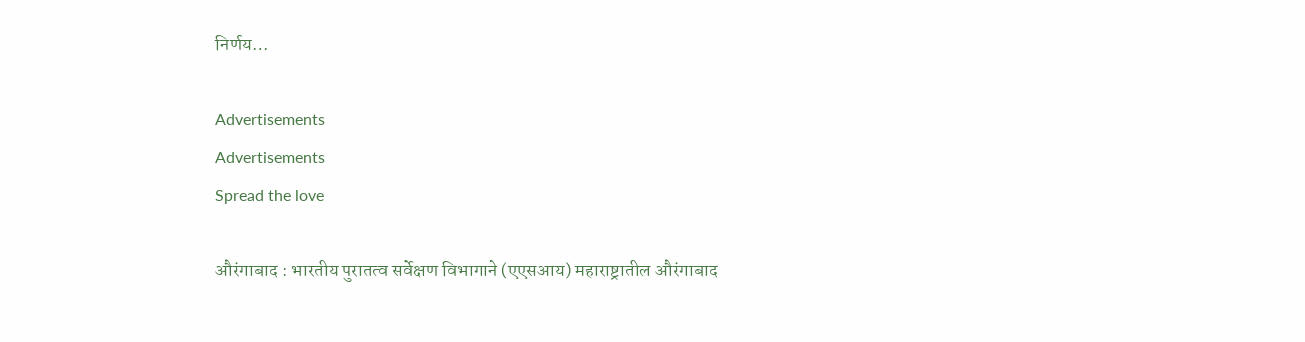निर्णय…

Advertisements
Advertisements
Spread the love

औरंगाबाद : भारतीय पुरातत्व सर्वेक्षण विभागाने (एएसआय) महाराष्ट्रातील औरंगाबाद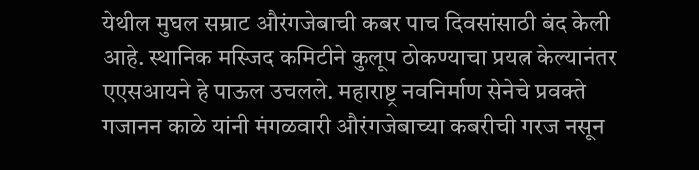येथील मुघल सम्राट औरंगजेबाची कबर पाच दिवसांसाठी बंद केली आहे. स्थानिक मस्जिद कमिटीने कुलूप ठोकण्याचा प्रयत्न केल्यानंतर एएसआयने हे पाऊल उचलले. महाराष्ट्र नवनिर्माण सेनेचे प्रवक्ते गजानन काळे यांनी मंगळवारी औरंगजेबाच्या कबरीची गरज नसून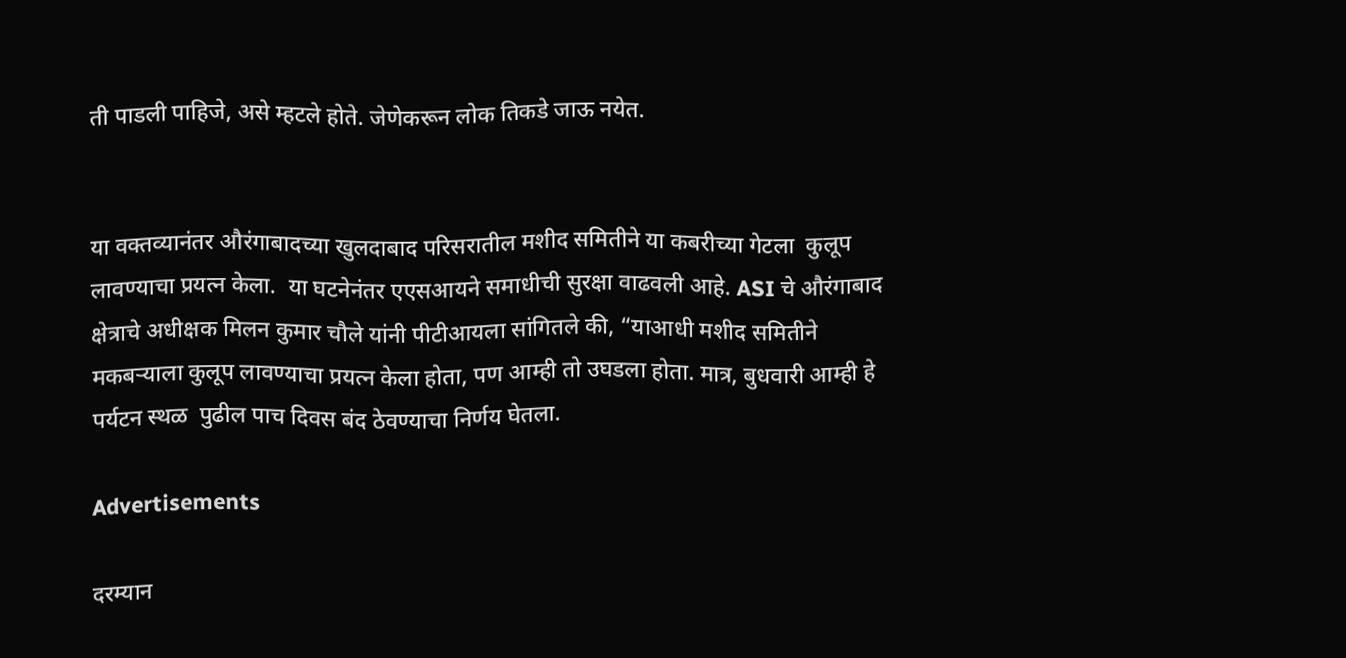ती पाडली पाहिजे, असे म्हटले होते. जेणेकरून लोक तिकडे जाऊ नयेत.


या वक्तव्यानंतर औरंगाबादच्या खुलदाबाद परिसरातील मशीद समितीने या कबरीच्या गेटला  कुलूप लावण्याचा प्रयत्न केला.  या घटनेनंतर एएसआयने समाधीची सुरक्षा वाढवली आहे. ASI चे औरंगाबाद क्षेत्राचे अधीक्षक मिलन कुमार चौले यांनी पीटीआयला सांगितले की, “याआधी मशीद समितीने मकबऱ्याला कुलूप लावण्याचा प्रयत्न केला होता, पण आम्ही तो उघडला होता. मात्र, बुधवारी आम्ही हे पर्यटन स्थळ  पुढील पाच दिवस बंद ठेवण्याचा निर्णय घेतला.

Advertisements

दरम्यान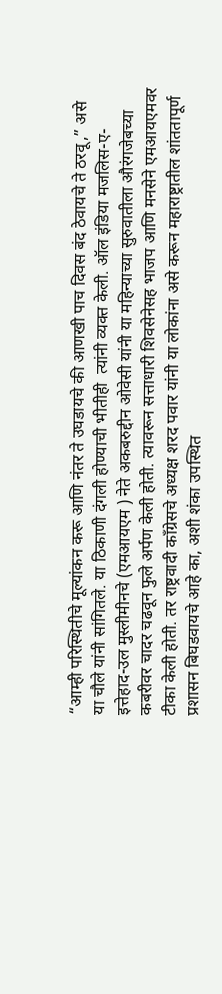“आम्ही परिस्थितीचे मूल्यांकन करू आणि नंतर ते उघडायचे की आणखी पाच दिवस बंद ठेवायचे ते ठरवू,” असे या चौले यांनी सांगितले. या ठिकाणी दंगली होण्याची भीतीही  त्यांनी व्यक्त केली. ऑल इंडिया मजलिस-ए-इत्तेहाद-उल मुस्लीमीनचे (एमआयएम ) नेते अकबरुद्दीन ओवेसी यांनी या महिन्याच्या सुरुवातीला औरंगजेबच्या कबरीवर चादर चढवून फुले अर्पण केली होती. त्यावरून सत्ताधारी शिवसेनेसह भाजप आणि मनसेने एमआयएमवर टीका केली होती. तर राष्ट्रवादी काँग्रेसचे अध्यक्ष शरद पवार यांनी या लोकांना असे करून महाराष्ट्रातील शांततापूर्ण प्रशासन बिघडवायचे आहे का, अशी शंका उपस्थित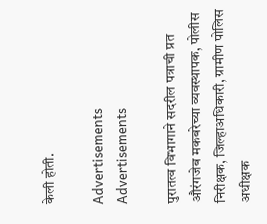केली होती.

Advertisements
Advertisements

पुरातत्व विभागाने सदरील पत्राची प्रत औरंगजेब मकबरेच्या व्यवस्थापक, पोलीस निरीक्षक, जिल्हाअधिकारी, ग्रामीण पोलिस अधीक्षक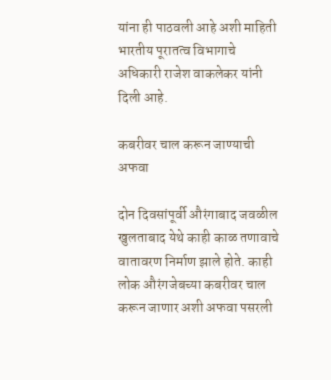यांना ही पाठवली आहे अशी माहिती भारतीय पूरातत्व विभागाचे अधिकारी राजेश वाकलेकर यांनी दिली आहे.

कबरीवर चाल करून जाण्याची अफवा

दोन दिवसांपूर्वी औरंगाबाद जवळील खुलताबाद येथे काही काळ तणावाचे वातावरण निर्माण झाले होते. काही लोक औरंगजेबच्या कबरीवर चाल करून जाणार अशी अफवा पसरली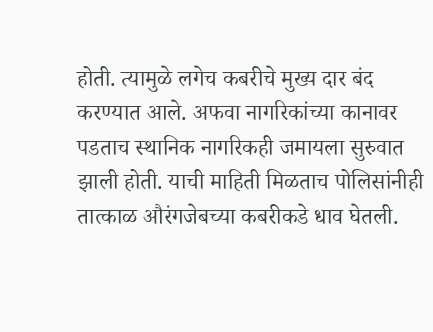होती. त्यामुळे लगेच कबरीचे मुख्य दार बंद करण्यात आले. अफवा नागरिकांच्या कानावर पडताच स्थानिक नागरिकही जमायला सुरुवात झाली होती. याची माहिती मिळताच पोलिसांनीही तात्काळ औरंगजेबच्या कबरीकडे धाव घेतली.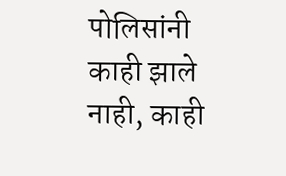पोलिसांनी काही झाले नाही, काही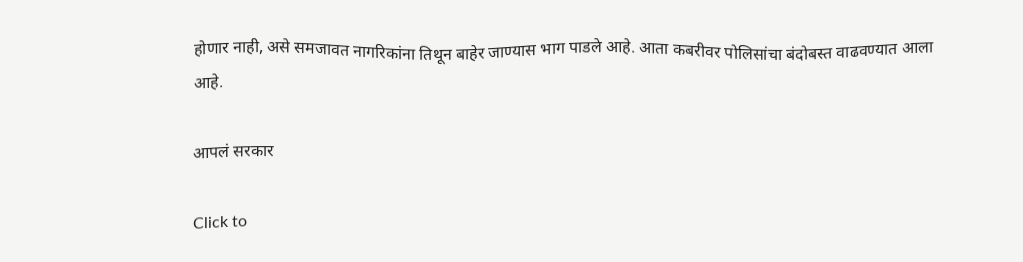होणार नाही, असे समजावत नागरिकांना तिथून बाहेर जाण्यास भाग पाडले आहे. आता कबरीवर पोलिसांचा बंदोबस्त वाढवण्यात आला आहे.

आपलं सरकार

Click to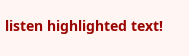listen highlighted text!